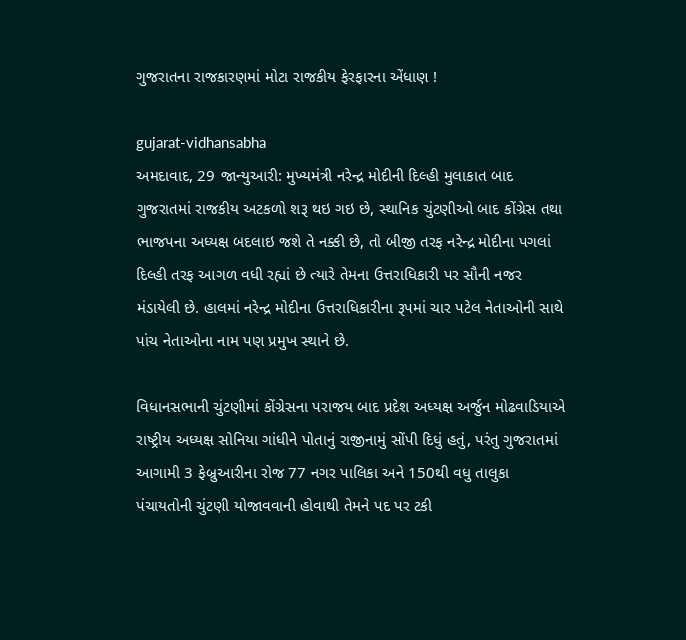ગુજરાતના રાજકારણમાં મોટા રાજકીય ફેરફારના એંધાણ !

gujarat-vidhansabha
અમદાવાદ, 29 જાન્યુઆરી: મુખ્યમંત્રી નરેન્દ્ર મોદીની દિલ્હી મુલાકાત બાદ ગુજરાતમાં રાજકીય અટકળો શરૂ થઇ ગઇ છે, સ્થાનિક ચુંટણીઓ બાદ કોંગ્રેસ તથા ભાજપના અધ્યક્ષ બદલાઇ જશે તે નક્કી છે, તો બીજી તરફ નરેન્દ્ર મોદીના પગલાં દિલ્હી તરફ આગળ વધી રહ્યાં છે ત્યારે તેમના ઉત્તરાધિકારી પર સૌની નજર મંડાયેલી છે. હાલમાં નરેન્દ્ર મોદીના ઉત્તરાધિકારીના રૂપમાં ચાર પટેલ નેતાઓની સાથે પાંચ નેતાઓના નામ પણ પ્રમુખ સ્થાને છે.

વિધાનસભાની ચુંટણીમાં કોંગ્રેસના પરાજય બાદ પ્રદેશ અધ્યક્ષ અર્જુન મોઢવાડિયાએ રાષ્ટ્રીય અધ્યક્ષ સોનિયા ગાંધીને પોતાનું રાજીનામું સોંપી દિધું હતું, પરંતુ ગુજરાતમાં આગામી 3 ફેબ્રુઆરીના રોજ 77 નગર પાલિકા અને 150થી વધુ તાલુકા પંચાયતોની ચુંટણી યોજાવવાની હોવાથી તેમને પદ પર ટકી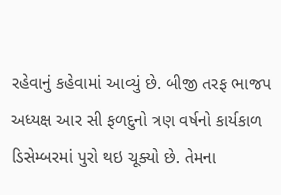રહેવાનું કહેવામાં આવ્યું છે. બીજી તરફ ભાજપ અધ્યક્ષ આર સી ફળદુનો ત્રણ વર્ષનો કાર્યકાળ ડિસેમ્બરમાં પુરો થઇ ચૂક્યો છે. તેમના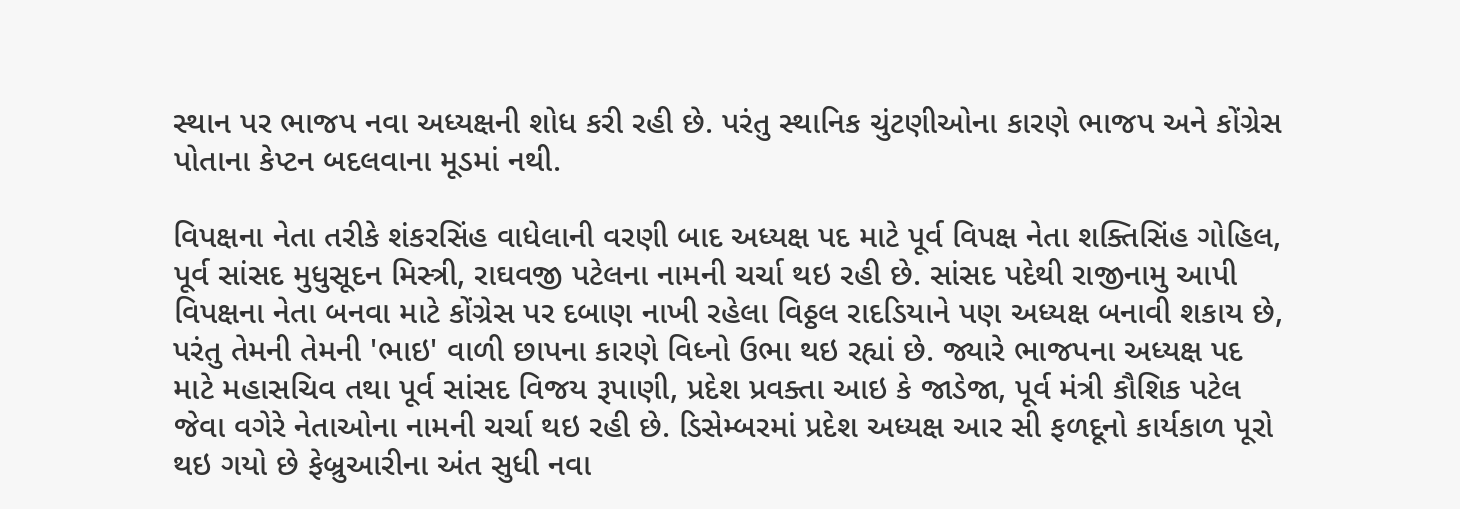સ્થાન પર ભાજપ નવા અધ્યક્ષની શોધ કરી રહી છે. પરંતુ સ્થાનિક ચુંટણીઓના કારણે ભાજપ અને કોંગ્રેસ પોતાના કેપ્ટન બદલવાના મૂડમાં નથી.

વિપક્ષના નેતા તરીકે શંકરસિંહ વાધેલાની વરણી બાદ અધ્યક્ષ પદ માટે પૂર્વ વિપક્ષ નેતા શક્તિસિંહ ગોહિલ, પૂર્વ સાંસદ મુધુસૂદન મિસ્ત્રી, રાઘવજી પટેલના નામની ચર્ચા થઇ રહી છે. સાંસદ પદેથી રાજીનામુ આપી વિપક્ષના નેતા બનવા માટે કોંગ્રેસ પર દબાણ નાખી રહેલા વિઠ્ઠલ રાદડિયાને પણ અધ્યક્ષ બનાવી શકાય છે, પરંતુ તેમની તેમની 'ભાઇ' વાળી છાપના કારણે વિધ્નો ઉભા થઇ રહ્યાં છે. જ્યારે ભાજપના અધ્યક્ષ પદ માટે મહાસચિવ તથા પૂર્વ સાંસદ વિજય રૂપાણી, પ્રદેશ પ્રવક્તા આઇ કે જાડેજા, પૂર્વ મંત્રી કૌશિક પટેલ જેવા વગેરે નેતાઓના નામની ચર્ચા થઇ રહી છે. ડિસેમ્બરમાં પ્રદેશ અધ્યક્ષ આર સી ફળદૂનો કાર્યકાળ પૂરો થઇ ગયો છે ફેબ્રુઆરીના અંત સુધી નવા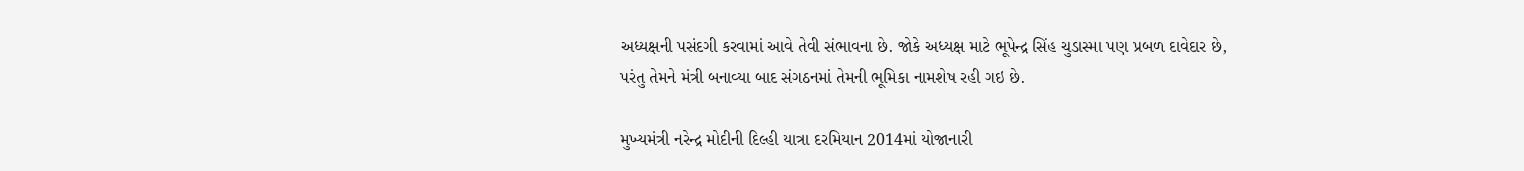અધ્યક્ષની પસંદગી કરવામાં આવે તેવી સંભાવના છે. જોકે અધ્યક્ષ માટે ભૂપેન્દ્ર સિંહ ચુડાસ્મા પણ પ્રબળ દાવેદાર છે, પરંતુ તેમને મંત્રી બનાવ્યા બાદ સંગઠનમાં તેમની ભૂમિકા નામશેષ રહી ગઇ છે.

મુખ્યમંત્રી નરેન્દ્ર મોદીની દિલ્હી યાત્રા દરમિયાન 2014માં યોજાનારી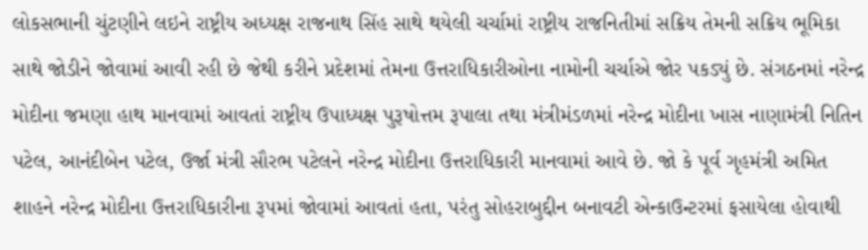લોકસભાની ચુંટણીને લઇને રાષ્ટ્રીય અધ્યક્ષ રાજનાથ સિંહ સાથે થયેલી ચર્ચામાં રાષ્ટ્રીય રાજનિતીમાં સક્રિય તેમની સક્રિય ભૂમિકા સાથે જોડીને જોવામાં આવી રહી છે જેથી કરીને પ્રદેશમાં તેમના ઉત્તરાધિકારીઓના નામોની ચર્ચાએ જોર પકડ્યું છે. સંગઠનમાં નરેન્દ્ર મોદીના જમણા હાથ માનવામાં આવતાં રાષ્ટ્રીય ઉપાધ્યક્ષ પુરૂષોત્તમ રૂપાલા તથા મંત્રીમંડળમાં નરેન્દ્ર મોદીના ખાસ નાણામંત્રી નિતિન પટેલ, આનંદીબેન પટેલ, ઉર્જા મંત્રી સૌરભ પટેલને નરેન્દ્ર મોદીના ઉત્તરાધિકારી માનવામાં આવે છે. જો કે પૂર્વ ગૃહમંત્રી અમિત શાહને નરેન્દ્ર મોદીના ઉત્તરાધિકારીના રૂપમાં જોવામાં આવતાં હતા, પરંતુ સોહરાબુદ્દીન બનાવટી એન્કાઉન્ટરમાં ફસાયેલા હોવાથી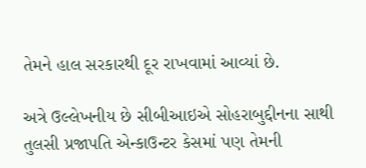તેમને હાલ સરકારથી દૂર રાખવામાં આવ્યાં છે.

અત્રે ઉલ્લેખનીય છે સીબીઆઇએ સોહરાબુદ્દીનના સાથી તુલસી પ્રજાપતિ એન્કાઉન્ટર કેસમાં પણ તેમની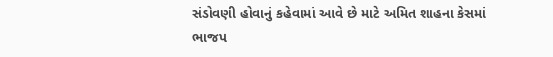સંડોવણી હોવાનું કહેવામાં આવે છે માટે અમિત શાહના કેસમાં ભાજપ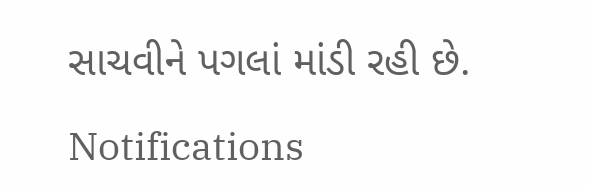સાચવીને પગલાં માંડી રહી છે.

Notifications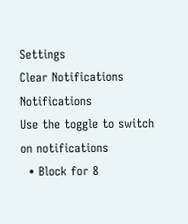Settings
Clear Notifications
Notifications
Use the toggle to switch on notifications
  • Block for 8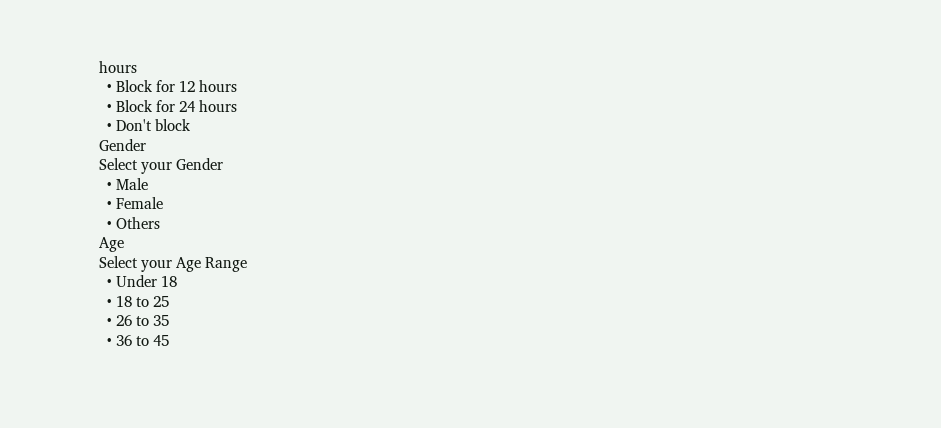hours
  • Block for 12 hours
  • Block for 24 hours
  • Don't block
Gender
Select your Gender
  • Male
  • Female
  • Others
Age
Select your Age Range
  • Under 18
  • 18 to 25
  • 26 to 35
  • 36 to 45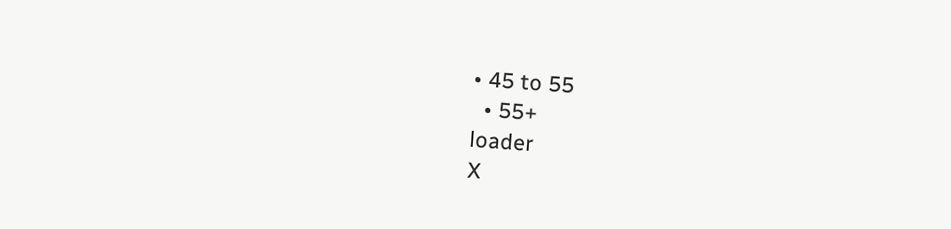• 45 to 55
  • 55+
loader
X